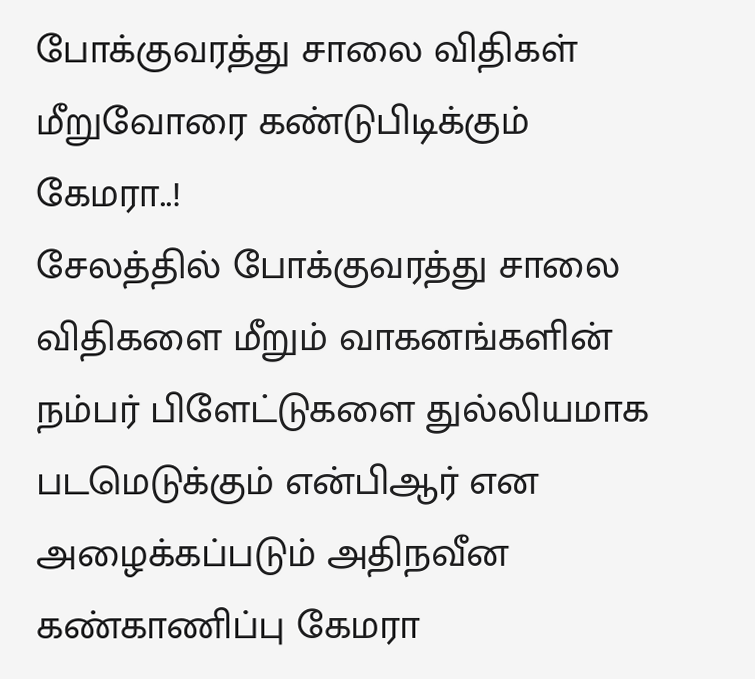போக்குவரத்து சாலை விதிகள் மீறுவோரை கண்டுபிடிக்கும் கேமரா..!
சேலத்தில் போக்குவரத்து சாலை விதிகளை மீறும் வாகனங்களின் நம்பர் பிளேட்டுகளை துல்லியமாக படமெடுக்கும் என்பிஆர் என அழைக்கப்படும் அதிநவீன கண்காணிப்பு கேமரா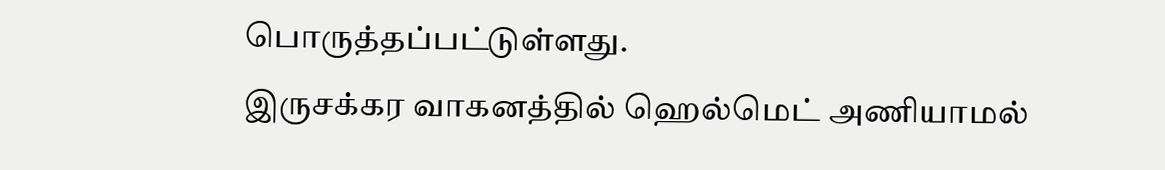பொருத்தப்பட்டுள்ளது.
இருசக்கர வாகனத்தில் ஹெல்மெட் அணியாமல்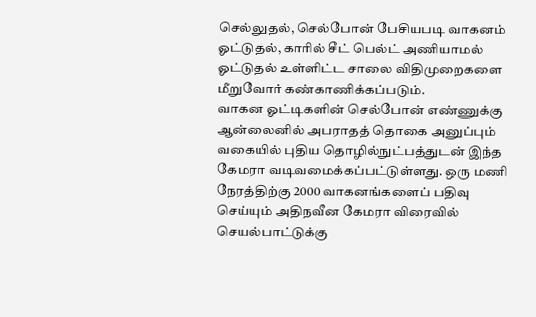செல்லுதல், செல்போன் பேசியபடி வாகனம் ஓட்டுதல், காரில் சீட் பெல்ட் அணியாமல் ஓட்டுதல் உள்ளிட்ட சாலை விதிமுறைகளை மீறுவோர் கண்காணிக்கப்படும்.
வாகன ஓட்டிகளின் செல்போன் எண்ணுக்கு ஆன்லைனில் அபராதத் தொகை அனுப்பும் வகையில் புதிய தொழில்நுட்பத்துடன் இந்த கேமரா வடிவமைக்கப்பட்டுள்ளது. ஒரு மணி நேரத்திற்கு 2000 வாகனங்களைப் பதிவு செய்யும் அதிநவீன கேமரா விரைவில் செயல்பாட்டுக்கு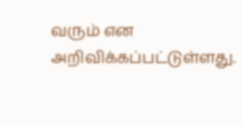வரும் என அறிவிக்கப்பட்டுள்ளது.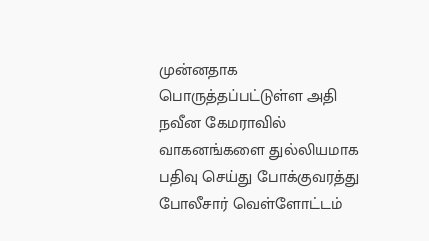முன்னதாக பொருத்தப்பட்டுள்ள அதி நவீன கேமராவில் வாகனங்களை துல்லியமாக பதிவு செய்து போக்குவரத்து போலீசார் வெள்ளோட்டம்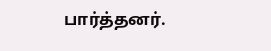பார்த்தனர்.